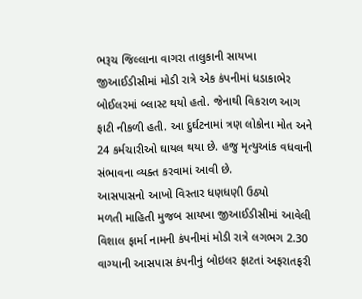ભરૂચ જિલ્લાના વાગરા તાલુકાની સાયખા જીઆઈડીસીમાં મોડી રાત્રે એક કંપનીમાં ધડાકાભેર બોઈલરમાં બ્લાસ્ટ થયો હતો. જેનાથી વિકરાળ આગ ફાટી નીકળી હતી. આ દુર્ઘટનામાં ત્રણ લોકોના મોત અને 24 કર્મચારીઓ ઘાયલ થયા છે. હજુ મૃત્યુઆંક વધવાની સંભાવના વ્યક્ત કરવામાં આવી છે.
આસપાસનો આખો વિસ્તાર ધણધણી ઉઠ્યો
મળતી માહિતી મુજબ સાયખા જીઆઈડીસીમાં આવેલી વિશાલ ફાર્મા નામની કંપનીમાં મોડી રાત્રે લગભગ 2.30 વાગ્યાની આસપાસ કંપનીનું બોઇલર ફાટતાં અફરાતફરી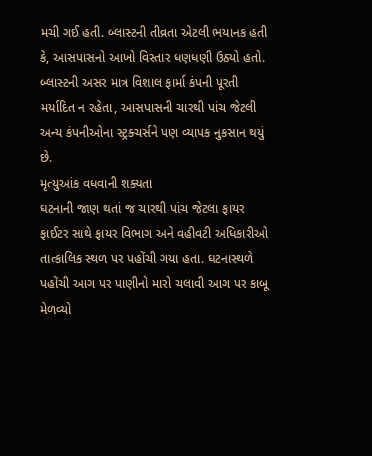મચી ગઈ હતી. બ્લાસ્ટની તીવ્રતા એટલી ભયાનક હતી કે, આસપાસનો આખો વિસ્તાર ધણધણી ઉઠ્યો હતો. બ્લાસ્ટની અસર માત્ર વિશાલ ફાર્મા કંપની પૂરતી મર્યાદિત ન રહેતા, આસપાસની ચારથી પાંચ જેટલી અન્ય કંપનીઓના સ્ટ્રક્ચર્સને પણ વ્યાપક નુકસાન થયું છે.
મૃત્યુઆંક વધવાની શક્યતા
ઘટનાની જાણ થતાં જ ચારથી પાંચ જેટલા ફાયર ફાઈટર સાથે ફાયર વિભાગ અને વહીવટી અધિકારીઓ તાત્કાલિક સ્થળ પર પહોંચી ગયા હતા. ઘટનાસ્થળે પહોંચી આગ પર પાણીનો મારો ચલાવી આગ પર કાબૂ મેળવ્યો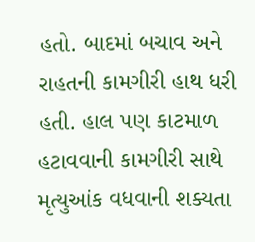હતો. બાદમાં બચાવ અને રાહતની કામગીરી હાથ ધરી હતી. હાલ પણ કાટમાળ હટાવવાની કામગીરી સાથે મૃત્યુઆંક વધવાની શક્યતા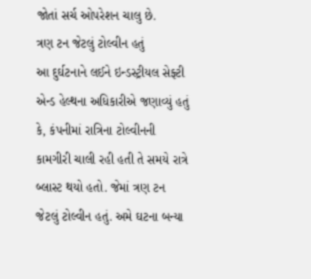જોતાં સર્ચ ઓપરેશન ચાલુ છે.
ત્રણ ટન જેટલું ટોલ્વીન હતું
આ દુર્ઘટનાને લઈને ઇન્ડસ્ટ્રીયલ સેફ્ટી એન્ડ હેલ્થના અધિકારીએ જણાવ્યું હતું કે, કંપનીમાં રાત્રિના ટોલ્વીનની કામગીરી ચાલી રહી હતી તે સમયે રાત્રે બ્લાસ્ટ થયો હતો. જેમાં ત્રણ ટન જેટલું ટોલ્વીન હતું. અમે ઘટના બન્યા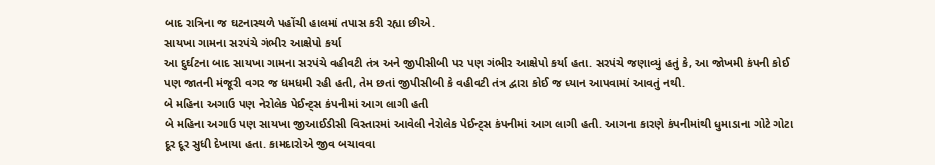બાદ રાત્રિના જ ઘટનાસ્થળે પહોંચી હાલમાં તપાસ કરી રહ્યા છીએ.
સાયખા ગામના સરપંચે ગંભીર આક્ષેપો કર્યા
આ દુર્ઘટના બાદ સાયખા ગામના સરપંચે વહીવટી તંત્ર અને જીપીસીબી પર પણ ગંભીર આક્ષેપો કર્યા હતા. સરપંચે જણાવ્યું હતું કે, આ જોખમી કંપની કોઈ પણ જાતની મંજૂરી વગર જ ધમધમી રહી હતી, તેમ છતાં જીપીસીબી કે વહીવટી તંત્ર દ્વારા કોઈ જ ધ્યાન આપવામાં આવતું નથી.
બે મહિના અગાઉ પણ નેરોલેક પેઈન્ટ્સ કંપનીમાં આગ લાગી હતી
બે મહિના અગાઉ પણ સાયખા જીઆઈડીસી વિસ્તારમાં આવેલી નેરોલેક પેઈન્ટ્સ કંપનીમાં આગ લાગી હતી. આગના કારણે કંપનીમાંથી ધુમાડાના ગોટે ગોટા દૂર દૂર સુધી દેખાયા હતા. કામદારોએ જીવ બચાવવા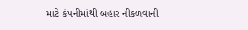માટે કંપનીમાંથી બહાર નીકળવાની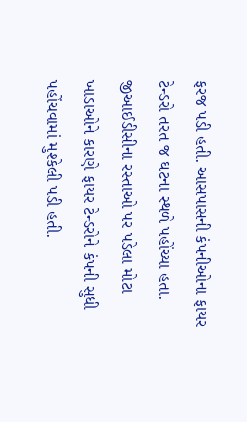ફરજ પડી હતી. આસપાસની કંપનીઓના ફાયર ટેન્ડરો તરત જ ઘટના સ્થળે પહોંચ્યા હતા. જીઆઈડીસીના રસ્તાઓ પર પડેલા મોટા ખાડાઓને કારણે ફાયર ટેન્ડરોને કંપની સુધી પહોંચવામાં મુશ્કેલી પડી હતી.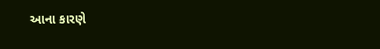આના કારણે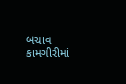બચાવ કામગીરીમાં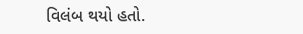વિલંબ થયો હતો.